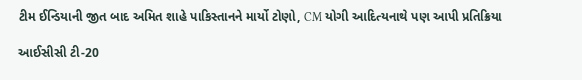ટીમ ઈન્ડિયાની જીત બાદ અમિત શાહે પાકિસ્તાનને માર્યો ટોણો, CM યોગી આદિત્યનાથે પણ આપી પ્રતિક્રિયા

આઈસીસી ટી-20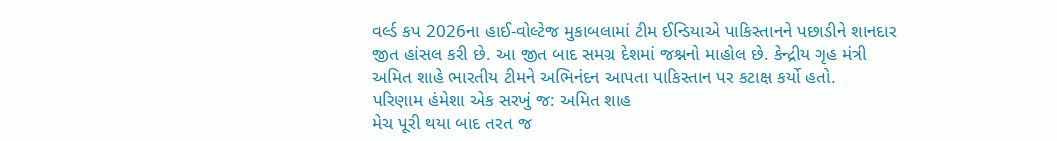વર્લ્ડ કપ 2026ના હાઈ-વોલ્ટેજ મુકાબલામાં ટીમ ઈન્ડિયાએ પાકિસ્તાનને પછાડીને શાનદાર જીત હાંસલ કરી છે. આ જીત બાદ સમગ્ર દેશમાં જશ્નનો માહોલ છે. કેન્દ્રીય ગૃહ મંત્રી અમિત શાહે ભારતીય ટીમને અભિનંદન આપતા પાકિસ્તાન પર કટાક્ષ કર્યો હતો.
પરિણામ હંમેશા એક સરખું જ: અમિત શાહ
મેચ પૂરી થયા બાદ તરત જ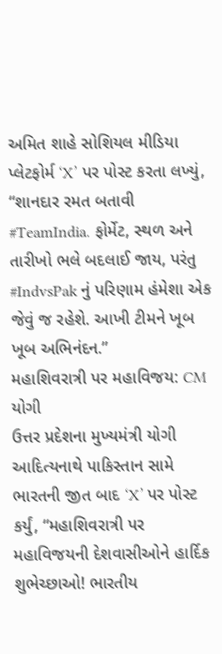અમિત શાહે સોશિયલ મીડિયા પ્લેટફોર્મ ‘X’ પર પોસ્ટ કરતા લખ્યું, “શાનદાર રમત બતાવી #TeamIndia. ફોર્મેટ, સ્થળ અને તારીખો ભલે બદલાઈ જાય, પરંતુ #IndvsPak નું પરિણામ હંમેશા એક જેવું જ રહેશે. આખી ટીમને ખૂબ ખૂબ અભિનંદન.”
મહાશિવરાત્રી પર મહાવિજય: CM યોગી
ઉત્તર પ્રદેશના મુખ્યમંત્રી યોગી આદિત્યનાથે પાકિસ્તાન સામે ભારતની જીત બાદ ‘X’ પર પોસ્ટ કર્યું, “મહાશિવરાત્રી પર મહાવિજયની દેશવાસીઓને હાર્દિક શુભેચ્છાઓ! ભારતીય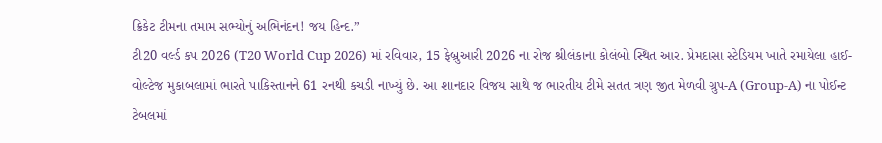ક્રિકેટ ટીમના તમામ સભ્યોનું અભિનંદન! જય હિન્દ.”
ટી20 વર્લ્ડ કપ 2026 (T20 World Cup 2026) માં રવિવાર, 15 ફેબ્રુઆરી 2026 ના રોજ શ્રીલંકાના કોલંબો સ્થિત આર. પ્રેમદાસા સ્ટેડિયમ ખાતે રમાયેલા હાઈ-વોલ્ટેજ મુકાબલામાં ભારતે પાકિસ્તાનને 61 રનથી કચડી નાખ્યું છે. આ શાનદાર વિજય સાથે જ ભારતીય ટીમે સતત ત્રણ જીત મેળવી ગ્રુપ-A (Group-A) ના પોઈન્ટ ટેબલમાં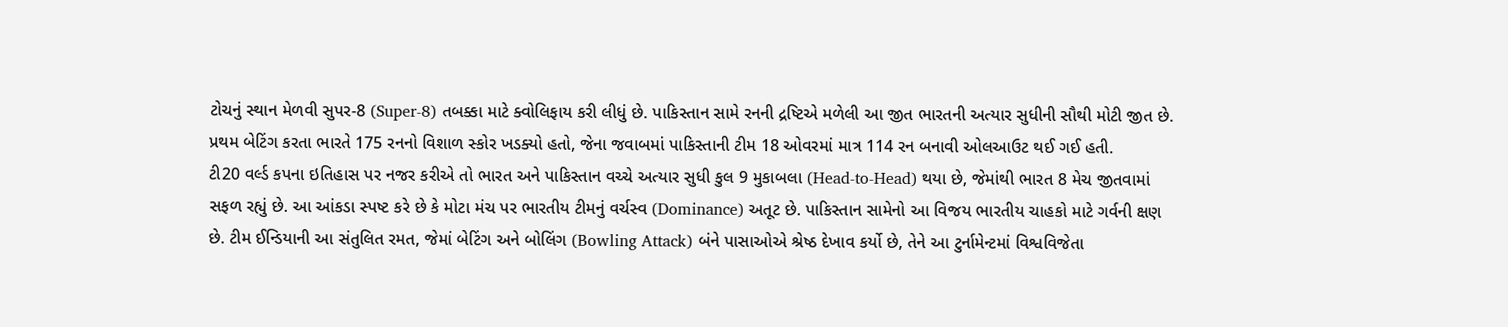ટોચનું સ્થાન મેળવી સુપર-8 (Super-8) તબક્કા માટે ક્વોલિફાય કરી લીધું છે. પાકિસ્તાન સામે રનની દ્રષ્ટિએ મળેલી આ જીત ભારતની અત્યાર સુધીની સૌથી મોટી જીત છે. પ્રથમ બેટિંગ કરતા ભારતે 175 રનનો વિશાળ સ્કોર ખડક્યો હતો, જેના જવાબમાં પાકિસ્તાની ટીમ 18 ઓવરમાં માત્ર 114 રન બનાવી ઓલઆઉટ થઈ ગઈ હતી.
ટી20 વર્લ્ડ કપના ઇતિહાસ પર નજર કરીએ તો ભારત અને પાકિસ્તાન વચ્ચે અત્યાર સુધી કુલ 9 મુકાબલા (Head-to-Head) થયા છે, જેમાંથી ભારત 8 મેચ જીતવામાં સફળ રહ્યું છે. આ આંકડા સ્પષ્ટ કરે છે કે મોટા મંચ પર ભારતીય ટીમનું વર્ચસ્વ (Dominance) અતૂટ છે. પાકિસ્તાન સામેનો આ વિજય ભારતીય ચાહકો માટે ગર્વની ક્ષણ છે. ટીમ ઈન્ડિયાની આ સંતુલિત રમત, જેમાં બેટિંગ અને બોલિંગ (Bowling Attack) બંને પાસાઓએ શ્રેષ્ઠ દેખાવ કર્યો છે, તેને આ ટુર્નામેન્ટમાં વિશ્વવિજેતા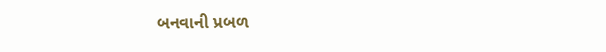બનવાની પ્રબળ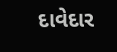દાવેદાર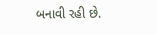બનાવી રહી છે.